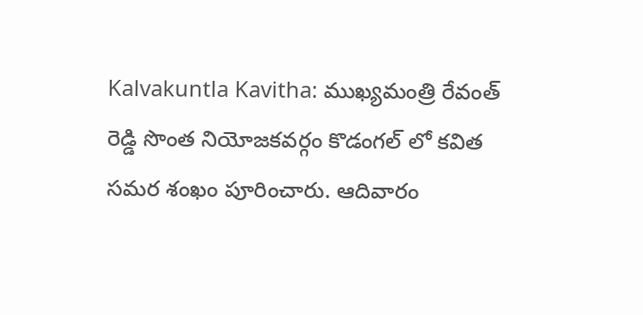Kalvakuntla Kavitha: ముఖ్యమంత్రి రేవంత్ రెడ్డి సొంత నియోజకవర్గం కొడంగల్ లో కవిత సమర శంఖం పూరించారు. ఆదివారం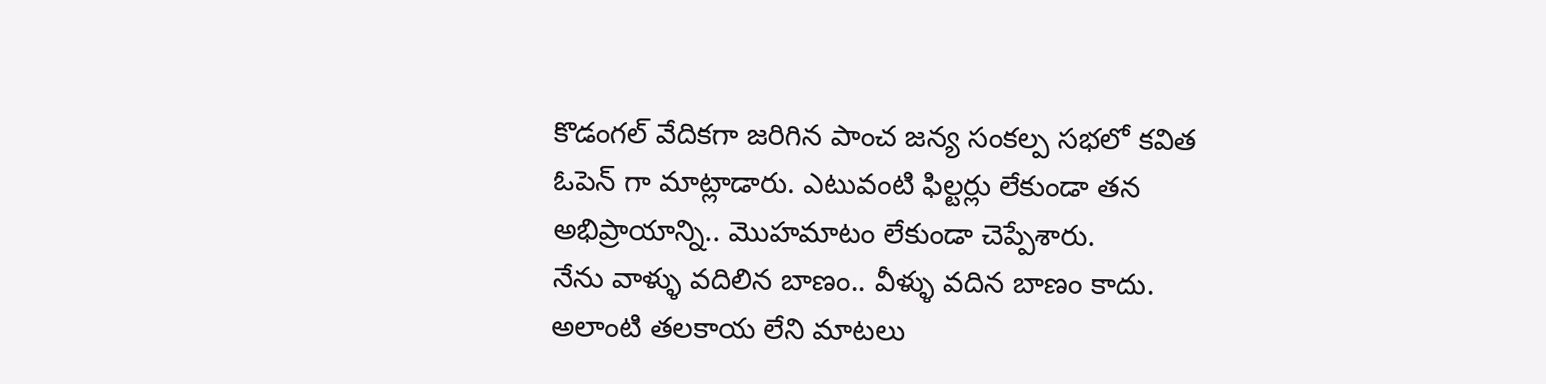కొడంగల్ వేదికగా జరిగిన పాంచ జన్య సంకల్ప సభలో కవిత ఓపెన్ గా మాట్లాడారు. ఎటువంటి ఫిల్టర్లు లేకుండా తన అభిప్రాయాన్ని.. మొహమాటం లేకుండా చెప్పేశారు.
నేను వాళ్ళు వదిలిన బాణం.. వీళ్ళు వదిన బాణం కాదు. అలాంటి తలకాయ లేని మాటలు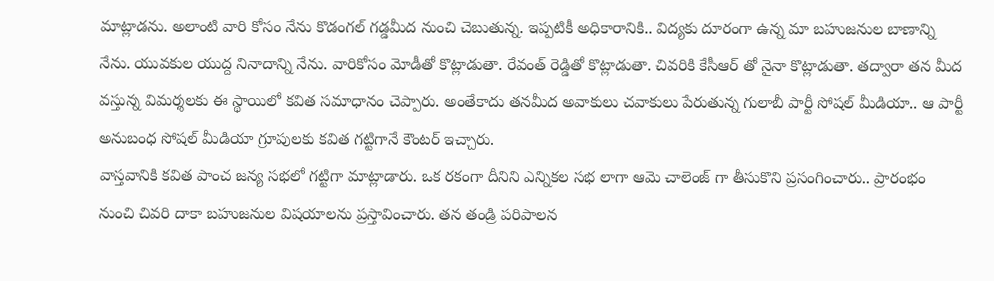మాట్లాడను. అలాంటి వారి కోసం నేను కొడంగల్ గడ్డమీద నుంచి చెబుతున్న. ఇప్పటికీ అధికారానికి.. విద్యకు దూరంగా ఉన్న మా బహుజనుల బాణాన్ని నేను. యువకుల యుద్ద నినాదాన్ని నేను. వారికోసం మోడీతో కొట్లాడుతా. రేవంత్ రెడ్డితో కొట్లాడుతా. చివరికి కేసీఆర్ తో నైనా కొట్లాడుతా. తద్వారా తన మీద వస్తున్న విమర్శలకు ఈ స్థాయిలో కవిత సమాధానం చెప్పారు. అంతేకాదు తనమీద అవాకులు చవాకులు పేరుతున్న గులాబీ పార్టీ సోషల్ మీడియా.. ఆ పార్టీ అనుబంధ సోషల్ మీడియా గ్రూపులకు కవిత గట్టిగానే కౌంటర్ ఇచ్చారు.
వాస్తవానికి కవిత పాంచ జన్య సభలో గట్టిగా మాట్లాడారు. ఒక రకంగా దీనిని ఎన్నికల సభ లాగా ఆమె చాలెంజ్ గా తీసుకొని ప్రసంగించారు.. ప్రారంభం నుంచి చివరి దాకా బహుజనుల విషయాలను ప్రస్తావించారు. తన తండ్రి పరిపాలన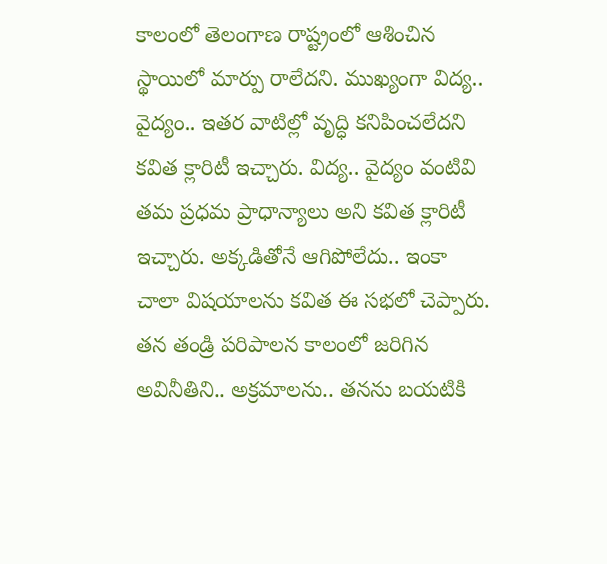కాలంలో తెలంగాణ రాష్ట్రంలో ఆశించిన స్థాయిలో మార్పు రాలేదని. ముఖ్యంగా విద్య.. వైద్యం.. ఇతర వాటిల్లో వృద్ధి కనిపించలేదని కవిత క్లారిటీ ఇచ్చారు. విద్య.. వైద్యం వంటివి తమ ప్రధమ ప్రాధాన్యాలు అని కవిత క్లారిటీ ఇచ్చారు. అక్కడితోనే ఆగిపోలేదు.. ఇంకా చాలా విషయాలను కవిత ఈ సభలో చెప్పారు. తన తండ్రి పరిపాలన కాలంలో జరిగిన అవినీతిని.. అక్రమాలను.. తనను బయటికి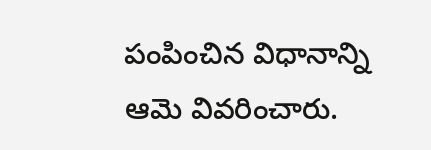పంపించిన విధానాన్ని ఆమె వివరించారు.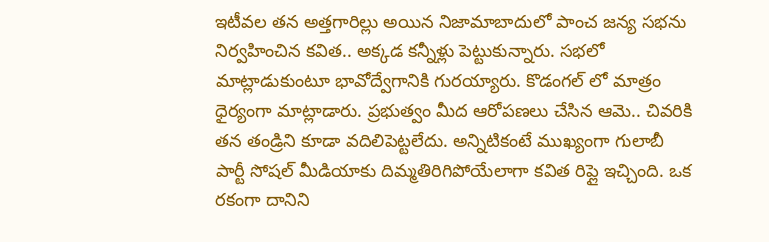ఇటీవల తన అత్తగారిల్లు అయిన నిజామాబాదులో పాంచ జన్య సభను నిర్వహించిన కవిత.. అక్కడ కన్నీళ్లు పెట్టుకున్నారు. సభలో మాట్లాడుకుంటూ భావోద్వేగానికి గురయ్యారు. కొడంగల్ లో మాత్రం ధైర్యంగా మాట్లాడారు. ప్రభుత్వం మీద ఆరోపణలు చేసిన ఆమె.. చివరికి తన తండ్రిని కూడా వదిలిపెట్టలేదు. అన్నిటికంటే ముఖ్యంగా గులాబీ పార్టీ సోషల్ మీడియాకు దిమ్మతిరిగిపోయేలాగా కవిత రిప్లై ఇచ్చింది. ఒక రకంగా దానిని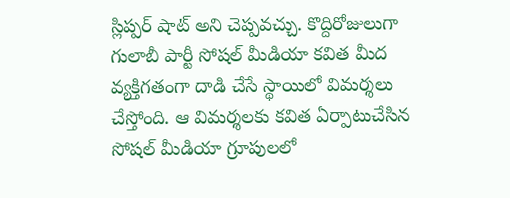స్లిప్పర్ షాట్ అని చెప్పవచ్చు. కొద్దిరోజులుగా గులాబీ పార్టీ సోషల్ మీడియా కవిత మీద వ్యక్తిగతంగా దాడి చేసే స్థాయిలో విమర్శలు చేస్తోంది. ఆ విమర్శలకు కవిత ఏర్పాటుచేసిన సోషల్ మీడియా గ్రూపులలో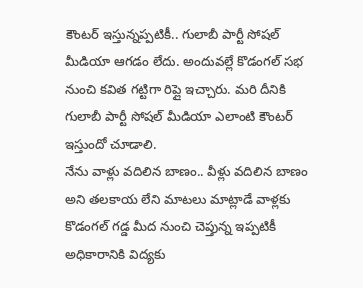కౌంటర్ ఇస్తున్నప్పటికీ.. గులాబీ పార్టీ సోషల్ మీడియా ఆగడం లేదు. అందువల్లే కొడంగల్ సభ నుంచి కవిత గట్టిగా రిప్లై ఇచ్చారు. మరి దీనికి గులాబీ పార్టీ సోషల్ మీడియా ఎలాంటి కౌంటర్ ఇస్తుందో చూడాలి.
నేను వాళ్లు వదిలిన బాణం.. వీళ్లు వదిలిన బాణం అని తలకాయ లేని మాటలు మాట్లాడే వాళ్లకు కొడంగల్ గడ్డ మీద నుంచి చెప్తున్న ఇప్పటికీ అధికారానికి విద్యకు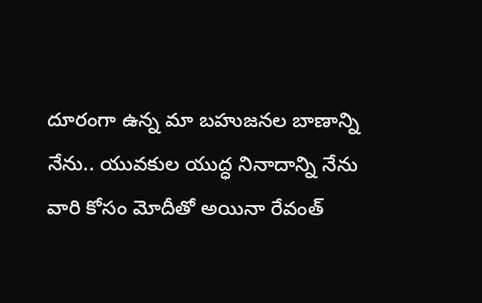దూరంగా ఉన్న మా బహుజనల బాణాన్ని నేను.. యువకుల యుద్ధ నినాదాన్ని నేను
వారి కోసం మోదీతో అయినా రేవంత్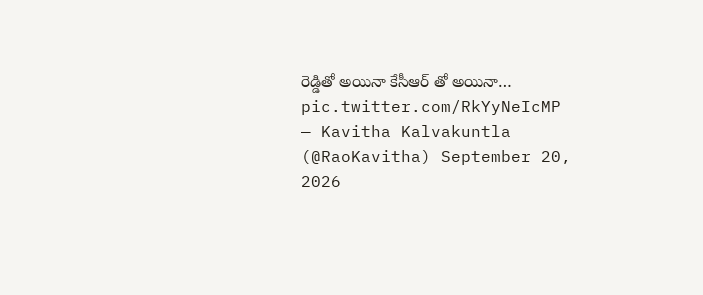రెడ్డితో అయినా కేసీఆర్ తో అయినా… pic.twitter.com/RkYyNeIcMP
— Kavitha Kalvakuntla (@RaoKavitha) September 20, 2026